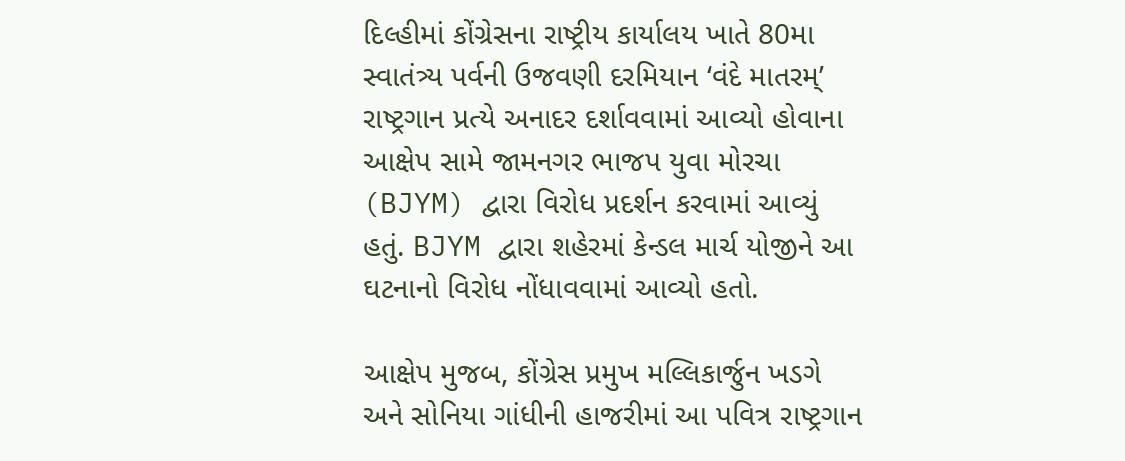દિલ્હીમાં કોંગ્રેસના રાષ્ટ્રીય કાર્યાલય ખાતે 80મા સ્વાતંત્ર્ય પર્વની ઉજવણી દરમિયાન ‘વંદે માતરમ્’ રાષ્ટ્રગાન પ્રત્યે અનાદર દર્શાવવામાં આવ્યો હોવાના આક્ષેપ સામે જામનગર ભાજપ યુવા મોરચા (BJYM) દ્વારા વિરોધ પ્રદર્શન કરવામાં આવ્યું હતું. BJYM દ્વારા શહેરમાં કેન્ડલ માર્ચ યોજીને આ ઘટનાનો વિરોધ નોંધાવવામાં આવ્યો હતો.

આક્ષેપ મુજબ, કોંગ્રેસ પ્રમુખ મલ્લિકાર્જુન ખડગે અને સોનિયા ગાંધીની હાજરીમાં આ પવિત્ર રાષ્ટ્રગાન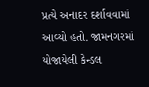પ્રત્યે અનાદર દર્શાવવામાં આવ્યો હતો. જામનગરમાં યોજાયેલી કેન્ડલ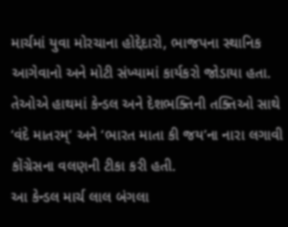માર્ચમાં યુવા મોરચાના હોદ્દેદારો, ભાજપના સ્થાનિક આગેવાનો અને મોટી સંખ્યામાં કાર્યકરો જોડાયા હતા. તેઓએ હાથમાં કેન્ડલ અને દેશભક્તિની તક્તિઓ સાથે ‘વંદે માતરમ્’ અને ‘ભારત માતા કી જય’ના નારા લગાવી કોંગ્રેસના વલણની ટીકા કરી હતી.
આ કેન્ડલ માર્ચ લાલ બંગલા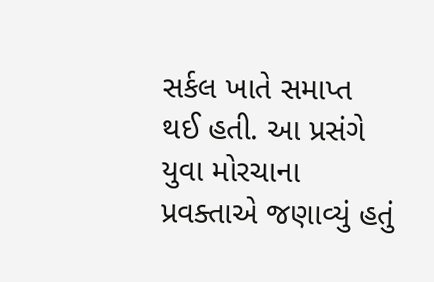સર્કલ ખાતે સમાપ્ત થઈ હતી. આ પ્રસંગે યુવા મોરચાના પ્રવક્તાએ જણાવ્યું હતું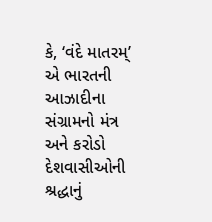કે, ‘વંદે માતરમ્’ એ ભારતની આઝાદીના સંગ્રામનો મંત્ર અને કરોડો દેશવાસીઓની શ્રદ્ધાનું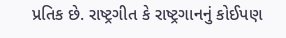પ્રતિક છે. રાષ્ટ્રગીત કે રાષ્ટ્રગાનનું કોઈપણ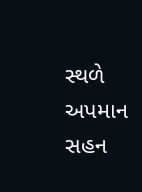સ્થળે અપમાન સહન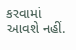કરવામાં આવશે નહીં.